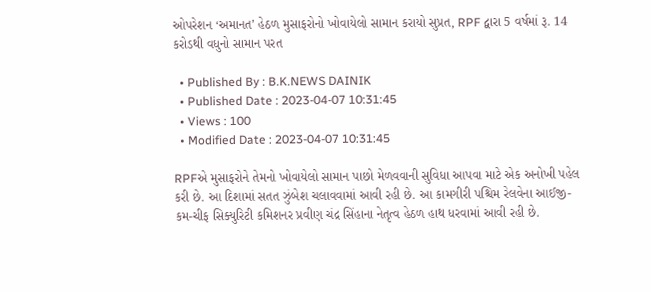ઓપરેશન ‘અમાનત’ હેઠળ મુસાફરોનો ખોવાયેલો સામાન કરાયો સુપ્રત, RPF દ્વારા 5 વર્ષમાં રૂ. 14 કરોડથી વધુનો સામાન પરત

  • Published By : B.K.NEWS DAINIK
  • Published Date : 2023-04-07 10:31:45
  • Views : 100
  • Modified Date : 2023-04-07 10:31:45

RPFએ મુસાફરોને તેમનો ખોવાયેલો સામાન પાછો મેળવવાની સુવિધા આપવા માટે એક અનોખી પહેલ કરી છે. આ દિશામાં સતત ઝુંબેશ ચલાવવામાં આવી રહી છે. આ કામગીરી પશ્ચિમ રેલવેના આઈજી-કમ-ચીફ સિક્યુરિટી કમિશનર પ્રવીણ ચંદ્ર સિંહાના નેતૃત્વ હેઠળ હાથ ધરવામાં આવી રહી છે.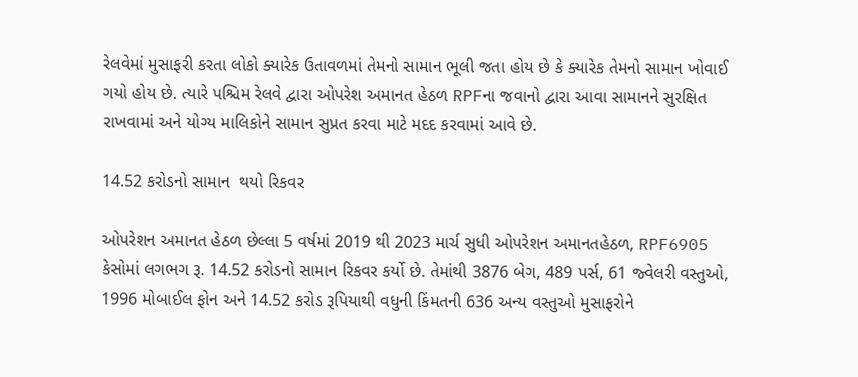રેલવેમાં મુસાફરી કરતા લોકો ક્યારેક ઉતાવળમાં તેમનો સામાન ભૂલી જતા હોય છે કે ક્યારેક તેમનો સામાન ખોવાઈ ગયો હોય છે. ત્યારે પશ્ચિમ રેલવે દ્વારા ઓપરેશ અમાનત હેઠળ RPFના જવાનો દ્વારા આવા સામાનને સુરક્ષિત રાખવામાં અને યોગ્ય માલિકોને સામાન સુપ્રત કરવા માટે મદદ કરવામાં આવે છે.

14.52 કરોડનો સામાન  થયો રિકવર

ઓપરેશન અમાનત હેઠળ છેલ્લા 5 વર્ષમાં 2019 થી 2023 માર્ચ સુધી ઓપરેશન અમાનતહેઠળ, RPF6905 કેસોમાં લગભગ રૂ. 14.52 કરોડનો સામાન રિકવર કર્યો છે. તેમાંથી 3876 બેગ, 489 પર્સ, 61 જ્વેલરી વસ્તુઓ, 1996 મોબાઈલ ફોન અને 14.52 કરોડ રૂપિયાથી વધુની કિંમતની 636 અન્ય વસ્તુઓ મુસાફરોને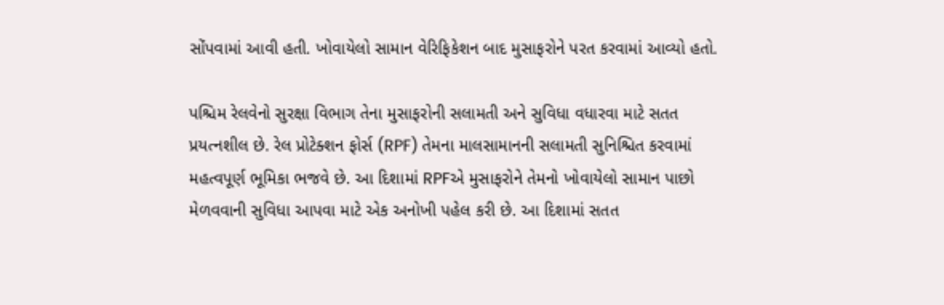સોંપવામાં આવી હતી. ખોવાયેલો સામાન વેરિફિકેશન બાદ મુસાફરોને પરત કરવામાં આવ્યો હતો.

પશ્ચિમ રેલવેનો સુરક્ષા વિભાગ તેના મુસાફરોની સલામતી અને સુવિધા વધારવા માટે સતત પ્રયત્નશીલ છે. રેલ પ્રોટેક્શન ફોર્સ (RPF) તેમના માલસામાનની સલામતી સુનિશ્ચિત કરવામાં મહત્વપૂર્ણ ભૂમિકા ભજવે છે. આ દિશામાં RPFએ મુસાફરોને તેમનો ખોવાયેલો સામાન પાછો મેળવવાની સુવિધા આપવા માટે એક અનોખી પહેલ કરી છે. આ દિશામાં સતત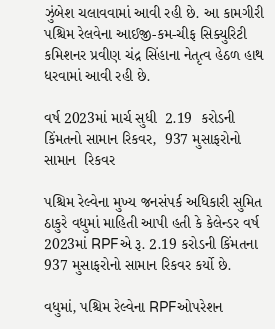ઝુંબેશ ચલાવવામાં આવી રહી છે. આ કામગીરી પશ્ચિમ રેલવેના આઈજી-કમ-ચીફ સિક્યુરિટી કમિશનર પ્રવીણ ચંદ્ર સિંહાના નેતૃત્વ હેઠળ હાથ ધરવામાં આવી રહી છે.

વર્ષ 2023માં માર્ચ સુધી  2.19  કરોડની કિંમતનો સામાન રિકવર,  937 મુસાફરોનો સામાન  રિકવર

પશ્ચિમ રેલ્વેના મુખ્ય જનસંપર્ક અધિકારી સુમિત ઠાકુરે વધુમાં માહિતી આપી હતી કે કેલેન્ડર વર્ષ 2023માં RPFએ રૂ. 2.19 કરોડની કિંમતના 937 મુસાફરોનો સામાન રિકવર કર્યો છે.

વધુમાં, પશ્ચિમ રેલ્વેના RPFઓપરેશન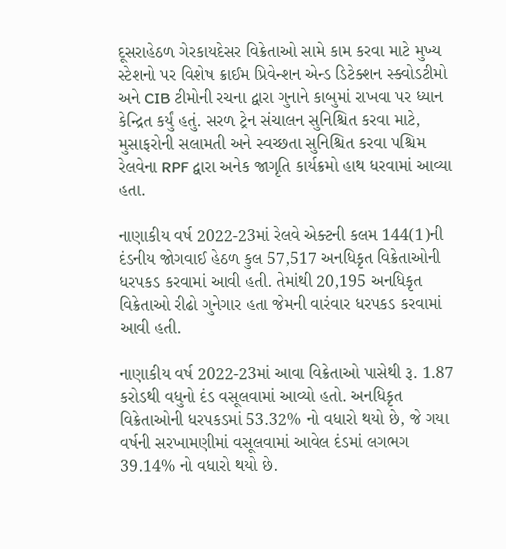દૂસરાહેઠળ ગેરકાયદેસર વિક્રેતાઓ સામે કામ કરવા માટે મુખ્ય સ્ટેશનો પર વિશેષ ક્રાઈમ પ્રિવેન્શન એન્ડ ડિટેક્શન સ્ક્વોડટીમો અને CIB ટીમોની રચના દ્વારા ગુનાને કાબુમાં રાખવા પર ધ્યાન કેન્દ્રિત કર્યું હતું. સરળ ટ્રેન સંચાલન સુનિશ્ચિત કરવા માટે, મુસાફરોની સલામતી અને સ્વચ્છતા સુનિશ્ચિત કરવા પશ્ચિમ રેલવેના RPF દ્વારા અનેક જાગૃતિ કાર્યક્રમો હાથ ધરવામાં આવ્યા હતા.

નાણાકીય વર્ષ 2022-23માં રેલવે એક્ટની કલમ 144(1)ની દંડનીય જોગવાઈ હેઠળ કુલ 57,517 અનધિકૃત વિક્રેતાઓની ધરપકડ કરવામાં આવી હતી. તેમાંથી 20,195 અનધિકૃત વિક્રેતાઓ રીઢો ગુનેગાર હતા જેમની વારંવાર ધરપકડ કરવામાં આવી હતી.

નાણાકીય વર્ષ 2022-23માં આવા વિક્રેતાઓ પાસેથી રૂ. 1.87 કરોડથી વધુનો દંડ વસૂલવામાં આવ્યો હતો. અનધિકૃત વિક્રેતાઓની ધરપકડમાં 53.32% નો વધારો થયો છે, જે ગયા વર્ષની સરખામણીમાં વસૂલવામાં આવેલ દંડમાં લગભગ 39.14% નો વધારો થયો છે.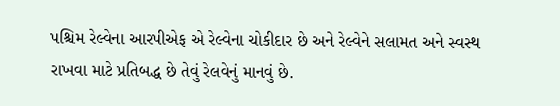પશ્ચિમ રેલ્વેના આરપીએફ એ રેલ્વેના ચોકીદાર છે અને રેલ્વેને સલામત અને સ્વસ્થ રાખવા માટે પ્રતિબદ્ધ છે તેવું રેલવેનું માનવું છે.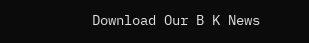Download Our B K News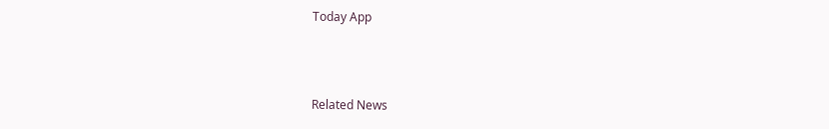Today App



Related News